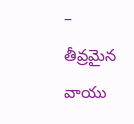– తీవ్రమైన వాయు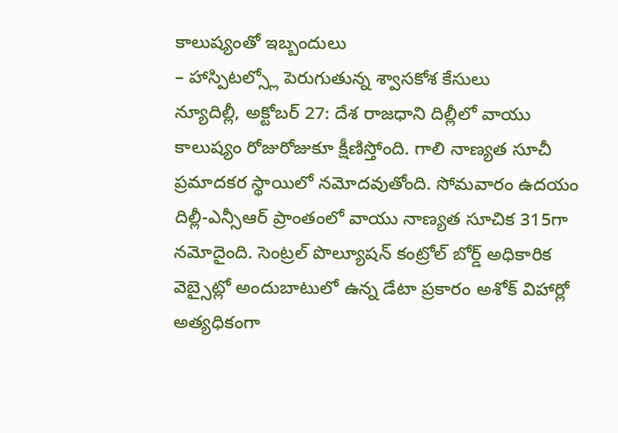కాలుష్యంతో ఇబ్బందులు
– హాస్పిటల్స్లో పెరుగుతున్న శ్వాసకోశ కేసులు
న్యూదిల్లీ, అక్టోబర్ 27: దేశ రాజధాని దిల్లీలో వాయు కాలుష్యం రోజురోజుకూ క్షీణిస్తోంది. గాలి నాణ్యత సూచీ ప్రమాదకర స్థాయిలో నమోదవుతోంది. సోమవారం ఉదయం దిల్లీ-ఎన్సీఆర్ ప్రాంతంలో వాయు నాణ్యత సూచిక 315గా నమోదైంది. సెంట్రల్ పొల్యూషన్ కంట్రోల్ బోర్డ్ అధికారిక వెబ్సైట్లో అందుబాటులో ఉన్న డేటా ప్రకారం అశోక్ విహార్లో అత్యధికంగా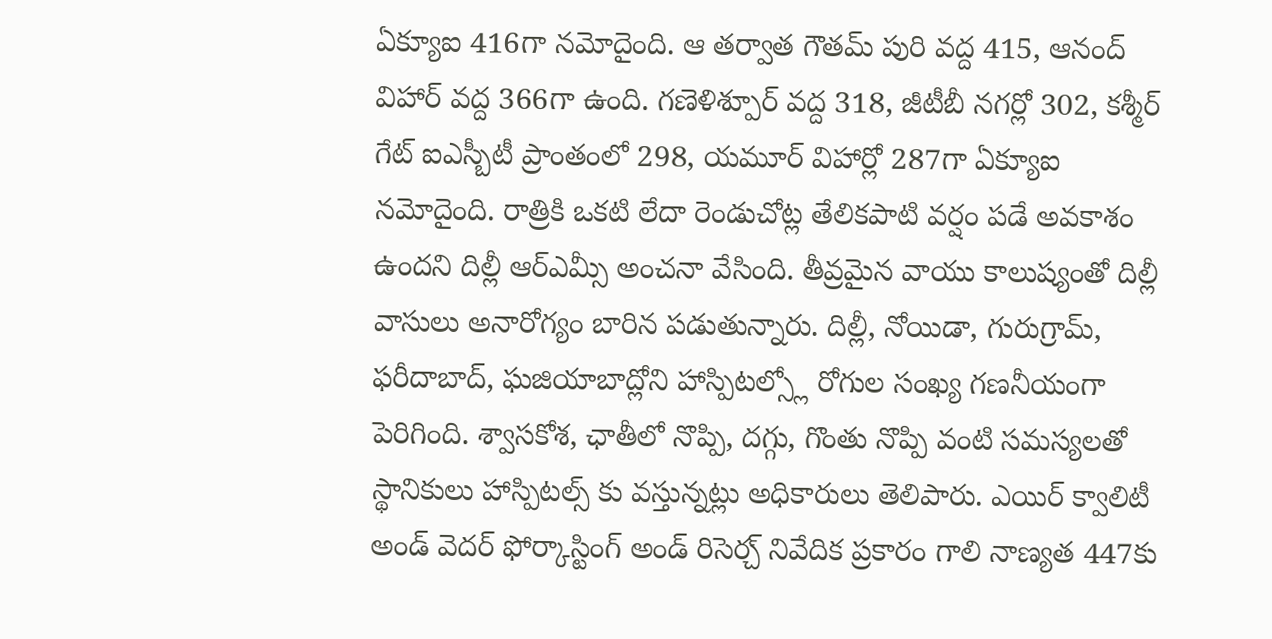ఏక్యూఐ 416గా నమోదైంది. ఆ తర్వాత గౌతమ్ పురి వద్ద 415, ఆనంద్ విహార్ వద్ద 366గా ఉంది. గణెళిశ్పూర్ వద్ద 318, జీటీబీ నగర్లో 302, కశ్మీర్ గేట్ ఐఎస్బీటీ ప్రాంతంలో 298, యమూర్ విహార్లో 287గా ఏక్యూఐ నమోదైంది. రాత్రికి ఒకటి లేదా రెండుచోట్ల తేలికపాటి వర్షం పడే అవకాశం ఉందని దిల్లీ ఆర్ఎమ్సీ అంచనా వేసింది. తీవ్రమైన వాయు కాలుష్యంతో దిల్లీ వాసులు అనారోగ్యం బారిన పడుతున్నారు. దిల్లీ, నోయిడా, గురుగ్రామ్, ఫరీదాబాద్, ఘజియాబాద్లోని హాస్పిటల్స్లో రోగుల సంఖ్య గణనీయంగా పెరిగింది. శ్వాసకోశ, ఛాతీలో నొప్పి, దగ్గు, గొంతు నొప్పి వంటి సమస్యలతో స్థానికులు హాస్పిటల్స్ కు వస్తున్నట్లు అధికారులు తెలిపారు. ఎయిర్ క్వాలిటీ అండ్ వెదర్ ఫోర్కాస్టింగ్ అండ్ రిసెర్చ్ నివేదిక ప్రకారం గాలి నాణ్యత 447కు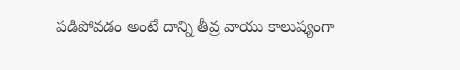పడిపోవడం అంటే దాన్ని తీవ్ర వాయు కాలుష్యంగా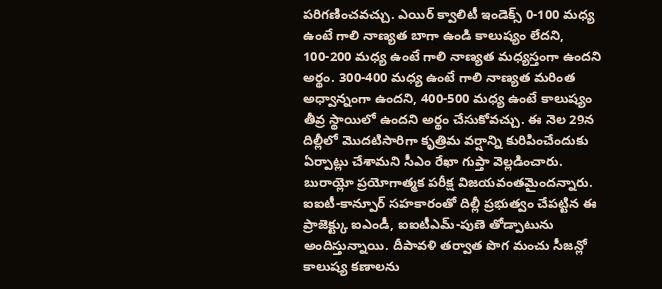పరిగణించవచ్చు. ఎయిర్ క్వాలిటీ ఇండెక్స్ 0-100 మధ్య ఉంటే గాలి నాణ్యత బాగా ఉండి కాలుష్యం లేదని, 100-200 మధ్య ఉంటే గాలి నాణ్యత మధ్యస్తంగా ఉందని అర్థం. 300-400 మధ్య ఉంటే గాలి నాణ్యత మరింత అధ్వాన్నంగా ఉందని, 400-500 మధ్య ఉంటే కాలుష్యం తీవ్ర స్థాయిలో ఉందని అర్థం చేసుకోవచ్చు. ఈ నెల 29న దిల్లీలో మొదటిసారిగా కృత్రిమ వర్షాన్ని కురిపించేందుకు ఏర్పాట్లు చేశామని సీఎం రేఖా గుప్తా వెల్లడించారు. బురాయ్లో ప్రయోగాత్మక పరీక్ష విజయవంతమైందన్నారు. ఐఐటీ-కాన్పూర్ సహకారంతో దిల్లీ ప్రభుత్వం చేపట్టిన ఈ ప్రాజెక్ట్కు ఐఎండీ, ఐఐటీఎమ్-పుణె తోడ్పాటును అందిస్తున్నాయి. దీపావళి తర్వాత పొగ మంచు సీజన్లో కాలుష్య కణాలను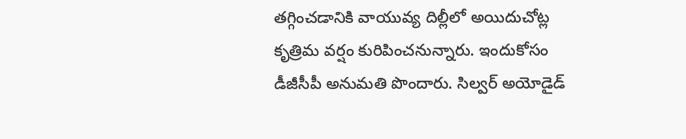తగ్గించడానికి వాయువ్య దిల్లీలో అయిదుచోట్ల కృత్రిమ వర్షం కురిపించనున్నారు. ఇందుకోసం డీజీసీపీ అనుమతి పొందారు. సిల్వర్ అయోడైడ్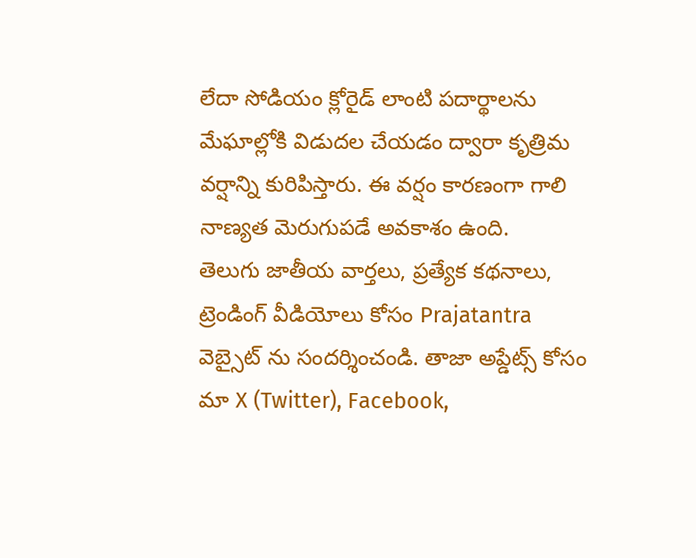లేదా సోడియం క్లోరైడ్ లాంటి పదార్థాలను మేఘాల్లోకి విడుదల చేయడం ద్వారా కృత్రిమ వర్షాన్ని కురిపిస్తారు. ఈ వర్షం కారణంగా గాలి నాణ్యత మెరుగుపడే అవకాశం ఉంది.
తెలుగు జాతీయ వార్తలు, ప్రత్యేక కథనాలు, ట్రెండింగ్ వీడియోలు కోసం Prajatantra వెబ్సైట్ ను సందర్శించండి. తాజా అప్డేట్స్ కోసం మా X (Twitter), Facebook,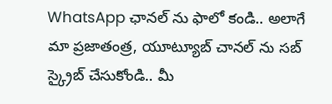WhatsApp ఛానల్ ను ఫాలో కండి.. అలాగే మా ప్రజాతంత్ర, యూట్యూబ్ చానల్ ను సబ్ స్క్రైబ్ చేసుకోండి.. మీ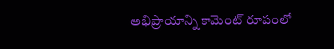అభిప్రాయాన్ని కామెంట్ రూపంలో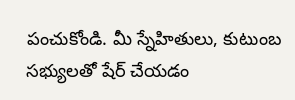పంచుకోండి. మీ స్నేహితులు, కుటుంబ సభ్యులతో షేర్ చేయడం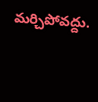మర్చిపోవద్దు.